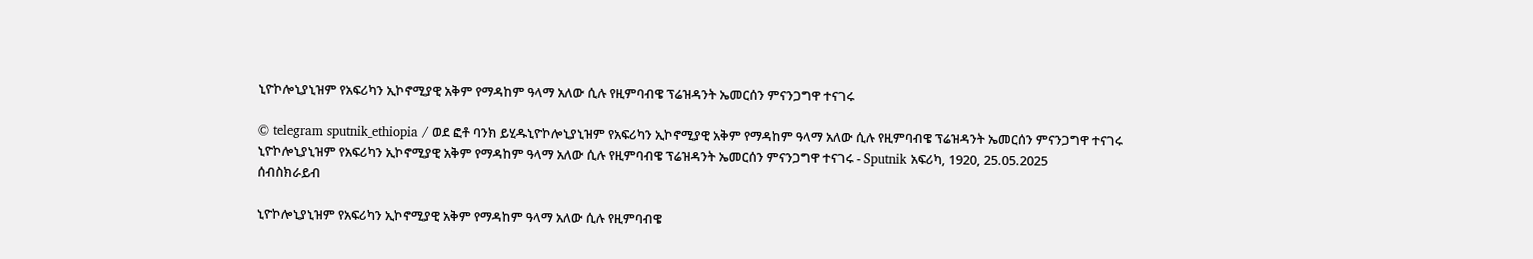ኒዮኮሎኒያኒዝም የአፍሪካን ኢኮኖሚያዊ አቅም የማዳከም ዓላማ አለው ሲሉ የዚምባብዌ ፕሬዝዳንት ኤመርሰን ምናንጋግዋ ተናገሩ

© telegram sputnik_ethiopia / ወደ ፎቶ ባንክ ይሂዱኒዮኮሎኒያኒዝም የአፍሪካን ኢኮኖሚያዊ አቅም የማዳከም ዓላማ አለው ሲሉ የዚምባብዌ ፕሬዝዳንት ኤመርሰን ምናንጋግዋ ተናገሩ
ኒዮኮሎኒያኒዝም የአፍሪካን ኢኮኖሚያዊ አቅም የማዳከም ዓላማ አለው ሲሉ የዚምባብዌ ፕሬዝዳንት ኤመርሰን ምናንጋግዋ ተናገሩ - Sputnik አፍሪካ, 1920, 25.05.2025
ሰብስክራይብ

ኒዮኮሎኒያኒዝም የአፍሪካን ኢኮኖሚያዊ አቅም የማዳከም ዓላማ አለው ሲሉ የዚምባብዌ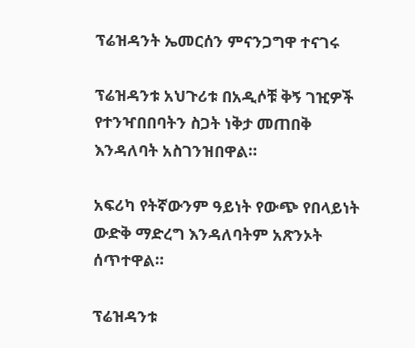ፕሬዝዳንት ኤመርሰን ምናንጋግዋ ተናገሩ

ፕሬዝዳንቱ አህጉሪቱ በአዲሶቹ ቅኝ ገዢዎች የተንዣበበባትን ስጋት ነቅታ መጠበቅ እንዳለባት አስገንዝበዋል።

አፍሪካ የትኛውንም ዓይነት የውጭ የበላይነት ውድቅ ማድረግ እንዳለባትም አጽንኦት ሰጥተዋል።

ፕሬዝዳንቱ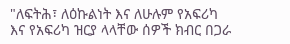"ለፍትሕ፣ ለዕኩልነት እና ለሁሉም የአፍሪካ እና የአፍሪካ ዝርያ ላላቸው ሰዎች ክብር በጋራ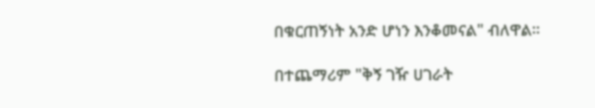በቁርጠኝነት አንድ ሆነን እንቆመናል" ብለዋል።

በተጨማሪም "ቅኝ ገዥ ሀገራት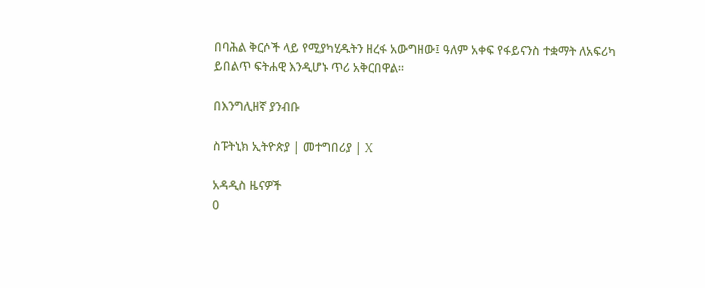በባሕል ቅርሶች ላይ የሚያካሂዱትን ዘረፋ አውግዘው፤ ዓለም አቀፍ የፋይናንስ ተቋማት ለአፍሪካ ይበልጥ ፍትሐዊ እንዲሆኑ ጥሪ አቅርበዋል።

በእንግሊዘኛ ያንብቡ

ስፑትኒክ ኢትዮጵያ | መተግበሪያ | X

አዳዲስ ዜናዎች
0